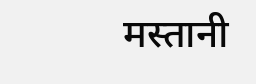मस्तानी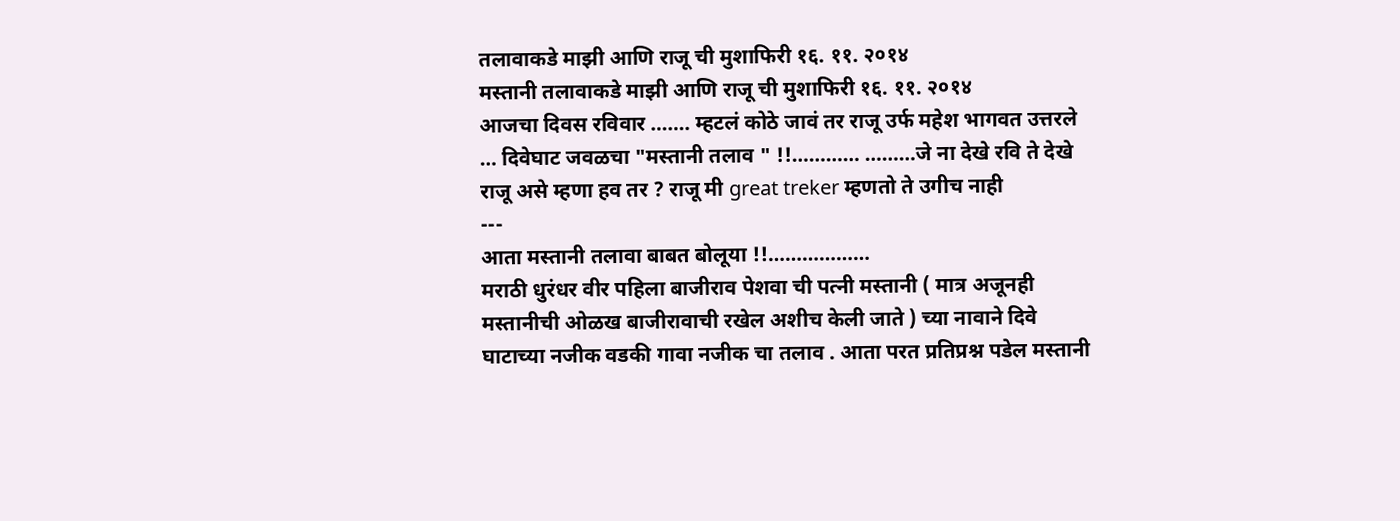तलावाकडे माझी आणि राजू ची मुशाफिरी १६. ११. २०१४
मस्तानी तलावाकडे माझी आणि राजू ची मुशाफिरी १६. ११. २०१४
आजचा दिवस रविवार ……. म्हटलं कोठे जावं तर राजू उर्फ महेश भागवत उत्तरले … दिवेघाट जवळचा "मस्तानी तलाव " !!………… ………जे ना देखे रवि ते देखे राजू असे म्हणा हव तर ? राजू मी great treker म्हणतो ते उगीच नाही
---
आता मस्तानी तलावा बाबत बोलूया !!………………
मराठी धुरंधर वीर पहिला बाजीराव पेशवा ची पत्नी मस्तानी ( मात्र अजूनही मस्तानीची ओळख बाजीरावाची रखेल अशीच केली जाते ) च्या नावाने दिवे घाटाच्या नजीक वडकी गावा नजीक चा तलाव . आता परत प्रतिप्रश्न पडेल मस्तानी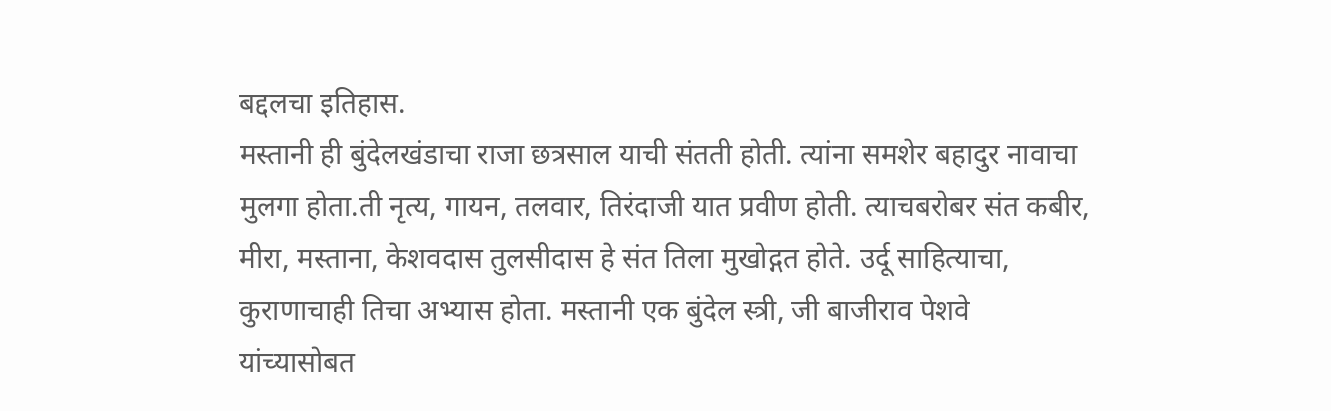बद्दलचा इतिहास.
मस्तानी ही बुंदेलखंडाचा राजा छत्रसाल याची संतती होती. त्यांना समशेर बहादुर नावाचा मुलगा होता.ती नृत्य, गायन, तलवार, तिरंदाजी यात प्रवीण होती. त्याचबरोबर संत कबीर, मीरा, मस्ताना, केशवदास तुलसीदास हे संत तिला मुखोद्गत होते. उर्दू साहित्याचा, कुराणाचाही तिचा अभ्यास होता. मस्तानी एक बुंदेल स्त्री, जी बाजीराव पेशवे यांच्यासोबत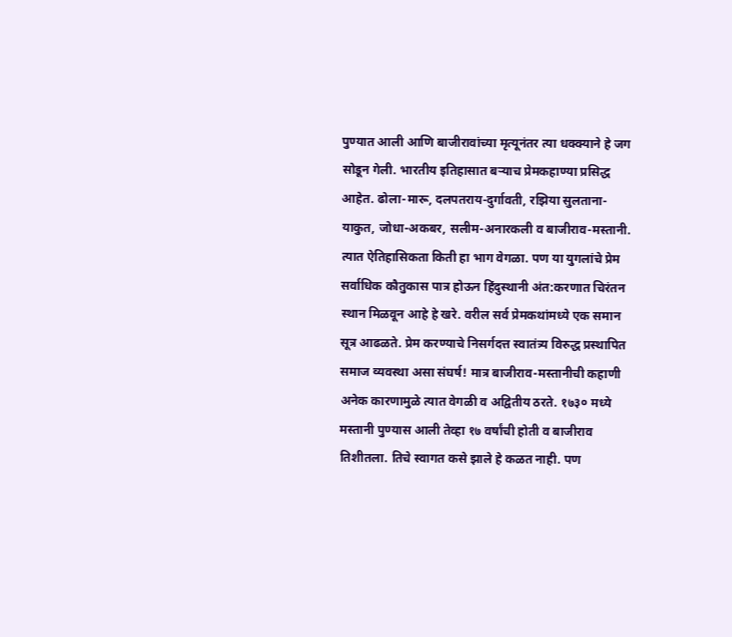पुण्यात आली आणि बाजीरावांच्या मृत्यूनंतर त्या धक्क्याने हे जग सोडून गेली. भारतीय इतिहासात बऱ्याच प्रेमकहाण्या प्रसिद्ध आहेत. ढोला-मारू, दलपतराय-दुर्गावती, रझिया सुलताना-याकुत, जोधा-अकबर, सलीम-अनारकली व बाजीराव-मस्तानी. त्यात ऐतिहासिकता किती हा भाग वेगळा. पण या युगलांचे प्रेम सर्वाधिक कौतुकास पात्र होऊन हिंदुस्थानी अंत:करणात चिरंतन स्थान मिळवून आहे हे खरे. वरील सर्व प्रेमकथांमध्ये एक समान सूत्र आढळते. प्रेम करण्याचे निसर्गदत्त स्वातंत्र्य विरुद्ध प्रस्थापित समाज व्यवस्था असा संघर्ष! मात्र बाजीराव-मस्तानीची कहाणी अनेक कारणामुळे त्यात वेगळी व अद्वितीय ठरते. १७३० मध्ये मस्तानी पुण्यास आली तेव्हा १७ वर्षांची होती व बाजीराव तिशीतला. तिचे स्वागत कसे झाले हे कळत नाही. पण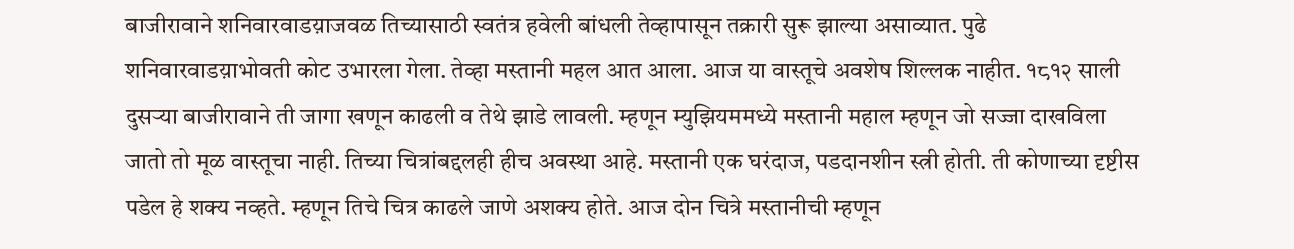बाजीरावाने शनिवारवाडय़ाजवळ तिच्यासाठी स्वतंत्र हवेली बांधली तेव्हापासून तक्रारी सुरू झाल्या असाव्यात. पुढे शनिवारवाडय़ाभोवती कोट उभारला गेला. तेव्हा मस्तानी महल आत आला. आज या वास्तूचे अवशेष शिल्लक नाहीत. १८१२ साली दुसऱ्या बाजीरावाने ती जागा खणून काढली व तेथे झाडे लावली. म्हणून म्युझियममध्ये मस्तानी महाल म्हणून जो सज्जा दाखविला जातो तो मूळ वास्तूचा नाही. तिच्या चित्रांबद्दलही हीच अवस्था आहे. मस्तानी एक घरंदाज, पडदानशीन स्त्री होती. ती कोणाच्या दृष्टीस पडेल हे शक्य नव्हते. म्हणून तिचे चित्र काढले जाणे अशक्य होते. आज दोन चित्रे मस्तानीची म्हणून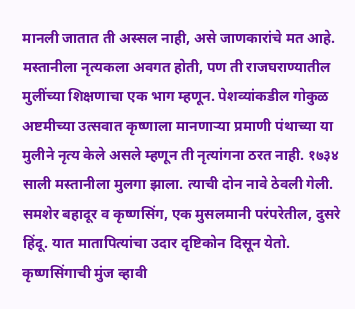मानली जातात ती अस्सल नाही, असे जाणकारांचे मत आहे. मस्तानीला नृत्यकला अवगत होती, पण ती राजघराण्यातील मुलींच्या शिक्षणाचा एक भाग म्हणून. पेशव्यांकडील गोकुळ अष्टमीच्या उत्सवात कृष्णाला मानणाऱ्या प्रमाणी पंथाच्या या मुलीने नृत्य केले असले म्हणून ती नृत्यांगना ठरत नाही. १७३४ साली मस्तानीला मुलगा झाला. त्याची दोन नावे ठेवली गेली. समशेर बहादूर व कृष्णसिंग, एक मुसलमानी परंपरेतील, दुसरे हिंदू. यात मातापित्यांचा उदार दृष्टिकोन दिसून येतो. कृष्णसिंगाची मुंज व्हावी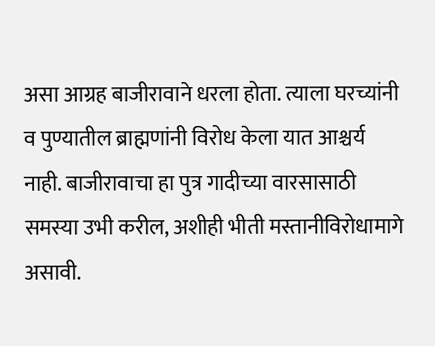असा आग्रह बाजीरावाने धरला होता. त्याला घरच्यांनी व पुण्यातील ब्राह्मणांनी विरोध केला यात आश्चर्य नाही. बाजीरावाचा हा पुत्र गादीच्या वारसासाठी समस्या उभी करील, अशीही भीती मस्तानीविरोधामागे असावी.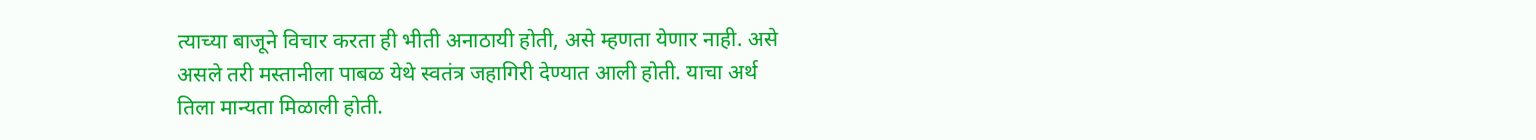त्याच्या बाजूने विचार करता ही भीती अनाठायी होती, असे म्हणता येणार नाही. असे असले तरी मस्तानीला पाबळ येथे स्वतंत्र जहागिरी देण्यात आली होती. याचा अर्थ तिला मान्यता मिळाली होती.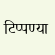टिप्पण्या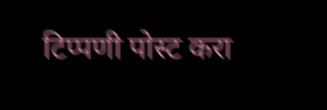टिप्पणी पोस्ट करा